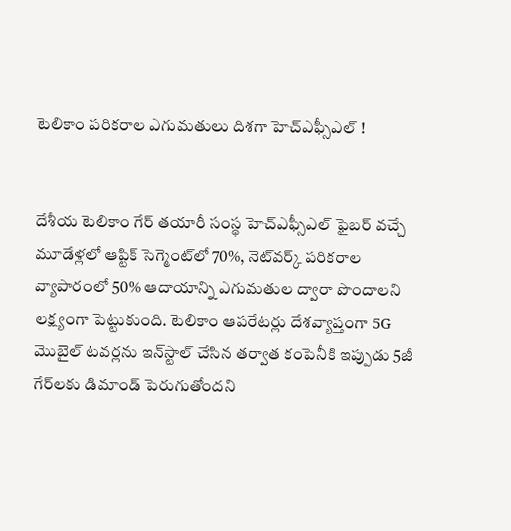టెలికాం పరికరాల ఎగుమతులు దిశగా హెచ్ఎఫ్సీఎల్ !


దేశీయ టెలికాం గేర్‌ తయారీ సంస్థ హెచ్ఎఫ్సీఎల్ ఫైబర్‌ వచ్చే మూడేళ్లలో ఆప్టిక్‌ సెగ్మెంట్‌లో 70%, నెట్‌వర్క్‌ పరికరాల వ్యాపారంలో 50% ఆదాయాన్ని ఎగుమతుల ద్వారా పొందాలని లక్ష్యంగా పెట్టుకుంది. టెలికాం ఆపరేటర్లు దేశవ్యాప్తంగా 5G మొబైల్‌ టవర్లను ఇన్‌స్టాల్‌ చేసిన తర్వాత కంపెనీకి ఇప్పుడు 5జీ గేర్‌లకు డిమాండ్‌ పెరుగుతోందని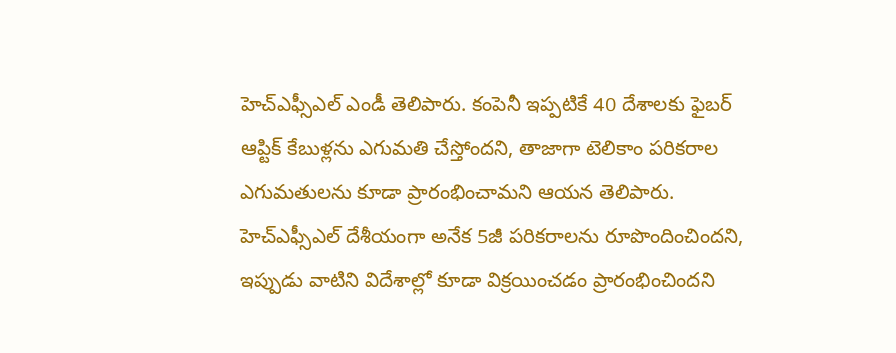హెచ్ఎఫ్సీఎల్ ఎండీ తెలిపారు. కంపెనీ ఇప్పటికే 40 దేశాలకు ఫైబర్‌ ఆప్టిక్‌ కేబుళ్లను ఎగుమతి చేస్తోందని, తాజాగా టెలికాం పరికరాల ఎగుమతులను కూడా ప్రారంభించామని ఆయన తెలిపారు. హెచ్ఎఫ్సీఎల్ దేశీయంగా అనేక 5జీ పరికరాలను రూపొందించిందని, ఇప్పుడు వాటిని విదేశాల్లో కూడా విక్రయించడం ప్రారంభించిందని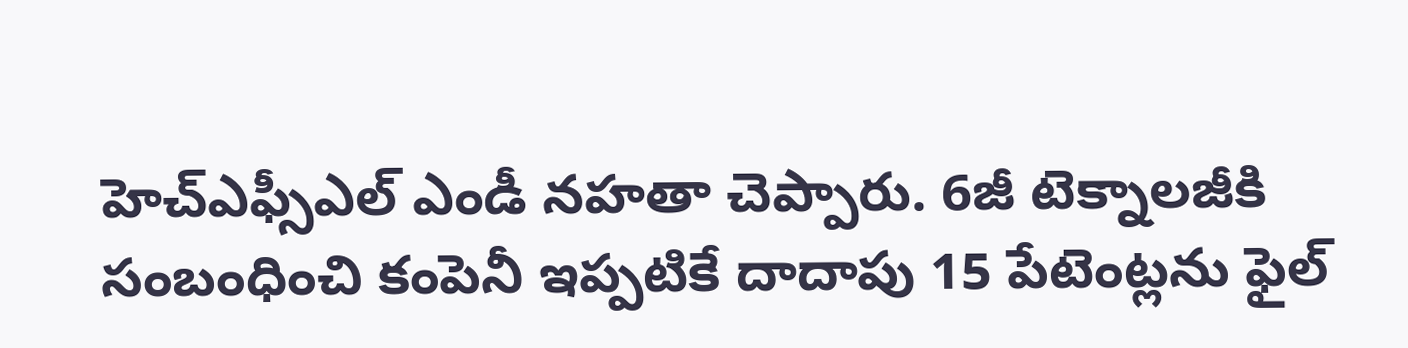హెచ్ఎఫ్సీఎల్ ఎండీ నహతా చెప్పారు. 6జీ టెక్నాలజీకి సంబంధించి కంపెనీ ఇప్పటికే దాదాపు 15 పేటెంట్లను ఫైల్‌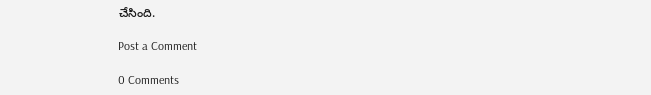చేసింది.

Post a Comment

0 Comments